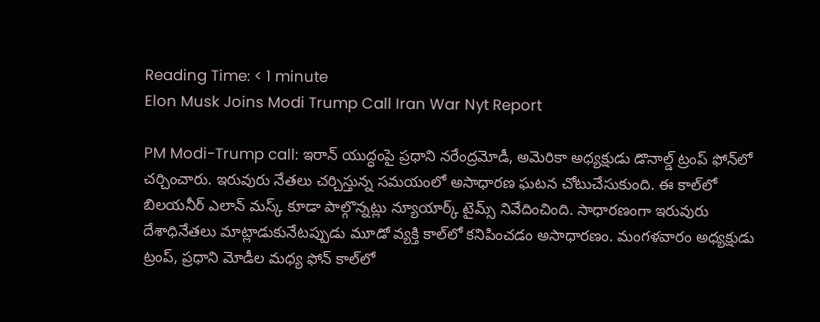Reading Time: < 1 minute
Elon Musk Joins Modi Trump Call Iran War Nyt Report

PM Modi-Trump call: ఇరాన్ యుద్ధంపై ప్రధాని నరేంద్రమోడీ, అమెరికా అధ్యక్షుడు డొనాల్డ్ ట్రంప్ ఫోన్‌లో చర్చించారు. ఇరువురు నేతలు చర్చిస్తున్న సమయంలో అసాధారణ ఘటన చోటుచేసుకుంది. ఈ కాల్‌లో బిలయనీర్ ఎలాన్ మస్క్‌ కూడా పాల్గొన్నట్లు న్యూయార్క్ టైమ్స్ నివేదించింది. సాధారణంగా ఇరువురు దేశాధినేతలు మాట్లాడుకునేటప్పుడు మూడో వ్యక్తి కాల్‌లో కనిపించడం అసాధారణం. మంగళవారం అధ్యక్షుడు ట్రంప్, ప్రధాని మోడీల మధ్య ఫోన్ కాల్‌లో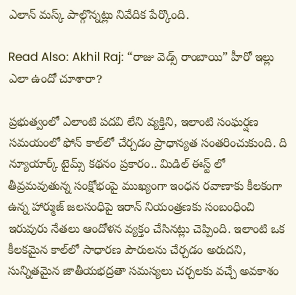ఎలాన్ మస్క్ పాల్గొన్నట్లు నివేదిక పేర్కొంది.

Read Also: Akhil Raj: “రాజు వెడ్స్ రాంబాయి” హీరో ఇల్లు ఎలా ఉందో చూశారా?

ప్రభుత్వంలో ఎలాంటి పదవి లేని వ్యక్తిని, ఇలాంటి సంఘర్షణ సమయంలో ఫోన్ కాల్‌లో చేర్చడం ప్రాధాన్యత సంతరించుకుంది. ది న్యూయార్క్ టైమ్స్ కథనం ప్రకారం.. మిడిల్ ఈస్ట్ లో తీవ్రమవుతున్న సంక్షోభంపై ముఖ్యంగా ఇంధన రవాణాకు కీలకంగా ఉన్న హార్ముజ్ జలసంధిపై ఇరాన్ నియంత్రణకు సంబంధించి ఇరువురు నేతలు ఆందోళన వ్యక్తం చేసినట్లు చెప్పింది. ఇలాంటి ఒక కీలకమైన కాల్‌లో సాధారణ పౌరులను చేర్చడం అరుదని, సున్నితమైన జాతీయభద్రతా సమస్యలు చర్చలకు వచ్చే అవకాశం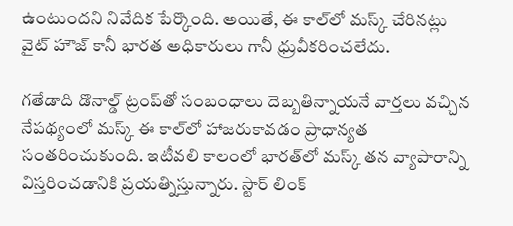ఉంటుందని నివేదిక పేర్కొంది. అయితే, ఈ కాల్‌‌లో మస్క్ చేరినట్లు వైట్ హౌజ్ కానీ భారత అధికారులు గానీ ధ్రువీకరించలేదు.

గతేడాది డొనాల్డ్ ట్రంప్‌తో సంబంధాలు దెబ్బతిన్నాయనే వార్తలు వచ్చిన నేపథ్యంలో మస్క్ ఈ కాల్‌లో హాజరుకావడం ప్రాధాన్యత సంతరించుకుంది. ఇటీవలి కాలంలో భారత్‌లో మస్క్ తన వ్యాపారాన్ని విస్తరించడానికి ప్రయత్నిస్తున్నారు. స్టార్ లింక్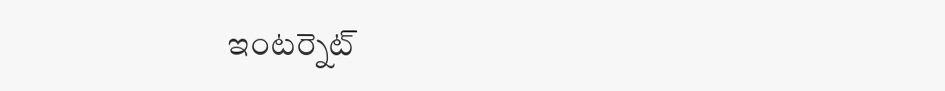ఇంటర్నెట్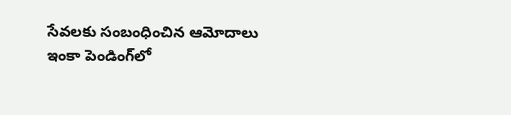సేవలకు సంబంధించిన ఆమోదాలు ఇంకా పెండింగ్‌లో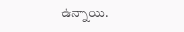ఉన్నాయి.